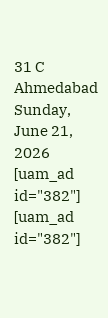31 C
Ahmedabad
Sunday, June 21, 2026
[uam_ad id="382"]
[uam_ad id="382"]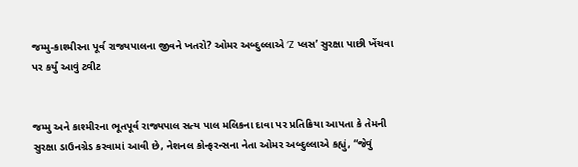જમ્મુ-કાશ્મીરના પૂર્વ રાજ્યપાલના જીવને ખતરો? ઓમર અબ્દુલ્લાએ ‘Z પ્લસ’ સુરક્ષા પાછી ખેંચવા પર કર્યું આવું ટ્વીટ


જમ્મુ અને કાશ્મીરના ભૂતપૂર્વ રાજ્યપાલ સત્ય પાલ મલિકના દાવા પર પ્રતિક્રિયા આપતા કે તેમની સુરક્ષા ડાઉનગ્રેડ કરવામાં આવી છે, નેશનલ કોન્ફરન્સના નેતા ઓમર અબ્દુલ્લાએ કહ્યું, “જેવું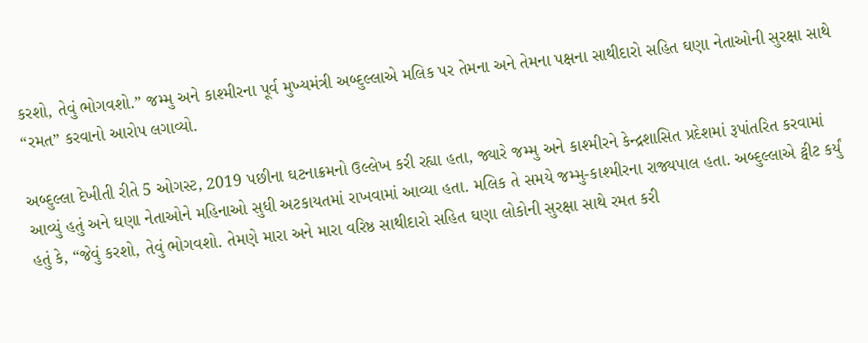કરશો, તેવું ભોગવશો.” જમ્મુ અને કાશ્મીરના પૂર્વ મુખ્યમંત્રી અબ્દુલ્લાએ મલિક પર તેમના અને તેમના પક્ષના સાથીદારો સહિત ઘણા નેતાઓની સુરક્ષા સાથે “રમત” કરવાનો આરોપ લગાવ્યો.

અબ્દુલ્લા દેખીતી રીતે 5 ઓગસ્ટ, 2019 પછીના ઘટનાક્રમનો ઉલ્લેખ કરી રહ્યા હતા, જ્યારે જમ્મુ અને કાશ્મીરને કેન્દ્રશાસિત પ્રદેશમાં રૂપાંતરિત કરવામાં આવ્યું હતું અને ઘણા નેતાઓને મહિનાઓ સુધી અટકાયતમાં રાખવામાં આવ્યા હતા. મલિક તે સમયે જમ્મુ-કાશ્મીરના રાજ્યપાલ હતા. અબ્દુલ્લાએ ટ્વીટ કર્યું હતું કે, “જેવું કરશો, તેવું ભોગવશો. તેમણે મારા અને મારા વરિષ્ઠ સાથીદારો સહિત ઘણા લોકોની સુરક્ષા સાથે રમત કરી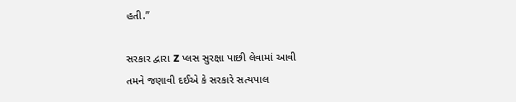હતી.”

સરકાર દ્વારા Z પ્લસ સુરક્ષા પાછી લેવામાં આવી
તમને જણાવી દઈએ કે સરકારે સત્યપાલ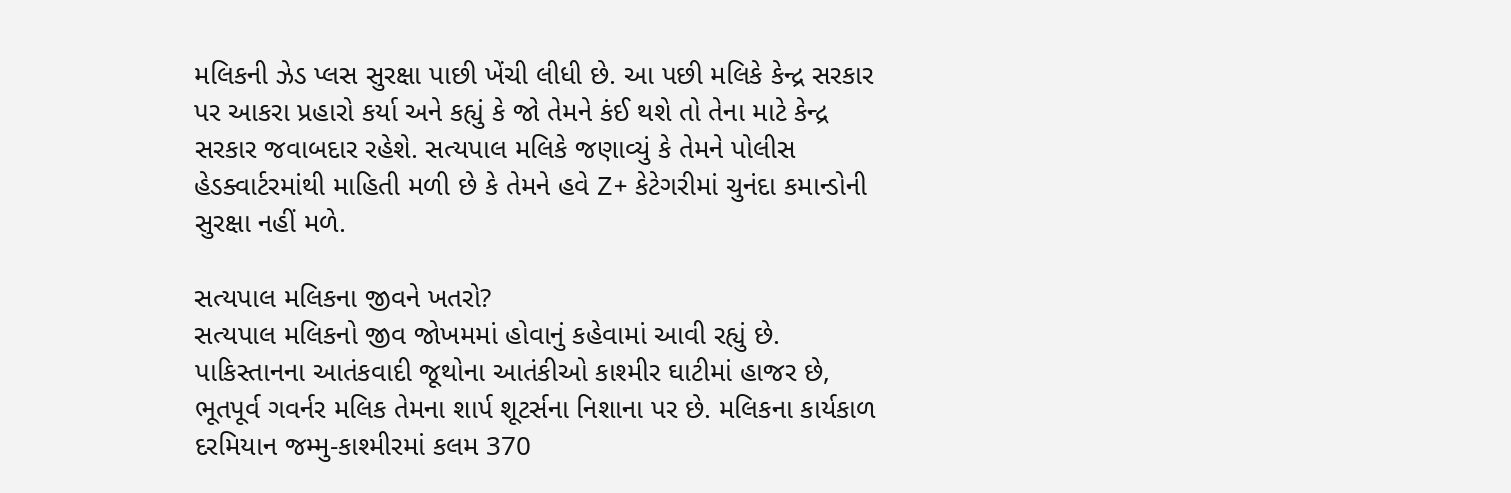મલિકની ઝેડ પ્લસ સુરક્ષા પાછી ખેંચી લીધી છે. આ પછી મલિકે કેન્દ્ર સરકાર પર આકરા પ્રહારો કર્યા અને કહ્યું કે જો તેમને કંઈ થશે તો તેના માટે કેન્દ્ર સરકાર જવાબદાર રહેશે. સત્યપાલ મલિકે જણાવ્યું કે તેમને પોલીસ હેડક્વાર્ટરમાંથી માહિતી મળી છે કે તેમને હવે Z+ કેટેગરીમાં ચુનંદા કમાન્ડોની સુરક્ષા નહીં મળે.

સત્યપાલ મલિકના જીવને ખતરો?
સત્યપાલ મલિકનો જીવ જોખમમાં હોવાનું કહેવામાં આવી રહ્યું છે. પાકિસ્તાનના આતંકવાદી જૂથોના આતંકીઓ કાશ્મીર ઘાટીમાં હાજર છે, ભૂતપૂર્વ ગવર્નર મલિક તેમના શાર્પ શૂટર્સના નિશાના પર છે. મલિકના કાર્યકાળ દરમિયાન જમ્મુ-કાશ્મીરમાં કલમ 370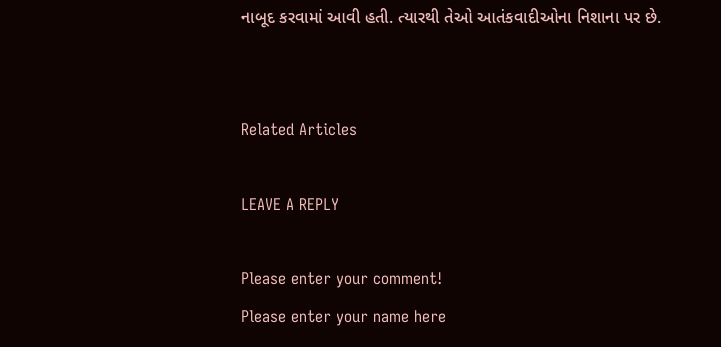નાબૂદ કરવામાં આવી હતી. ત્યારથી તેઓ આતંકવાદીઓના નિશાના પર છે.


Related Articles

LEAVE A REPLY

Please enter your comment!
Please enter your name here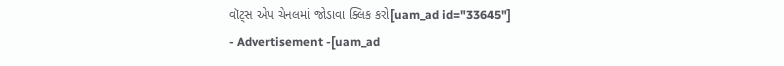વૉટ્સ એપ ચેનલમાં જોડાવા ક્લિક કરો[uam_ad id="33645"]
- Advertisement -[uam_ad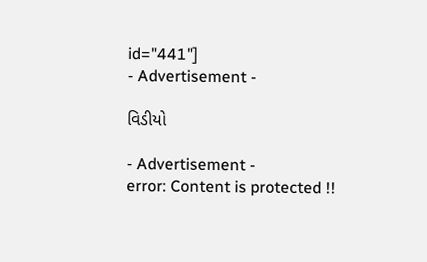id="441"]
- Advertisement -

વિડીયો

- Advertisement -
error: Content is protected !!